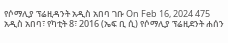የሶማሊያ ፕሬዚዳንት አዲስ አበባ ገቡ On Feb 16, 2024 475 አዲስ አበባ፣ የካቲት 8፣ 2016 (ኤፍ ቢ ሲ) የሶማሊያ ፕሬዚደንት ሐሰን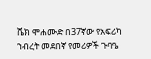ሼክ ሞሐሙድ በ37ኛው የአፍሪካ ኀብረት መደበኛ የመሪዎች ጉባዔ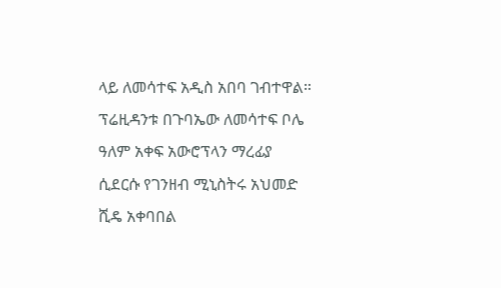ላይ ለመሳተፍ አዲስ አበባ ገብተዋል። ፕሬዚዳንቱ በጉባኤው ለመሳተፍ ቦሌ ዓለም አቀፍ አውሮፕላን ማረፊያ ሲደርሱ የገንዘብ ሚኒስትሩ አህመድ ሺዴ አቀባበል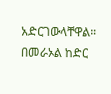አድርገውላቸዋል። በመራኦል ከድር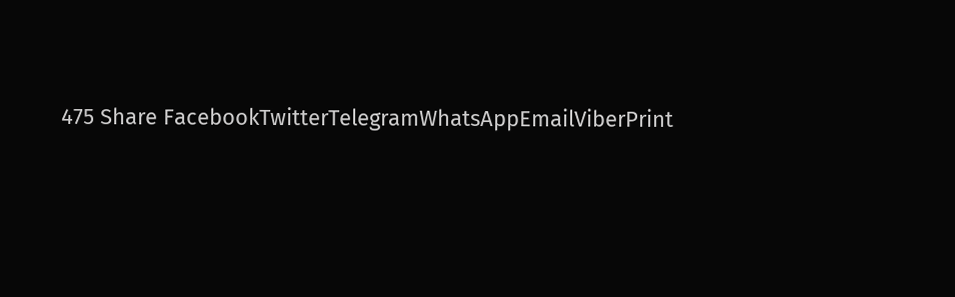475 Share FacebookTwitterTelegramWhatsAppEmailViberPrint